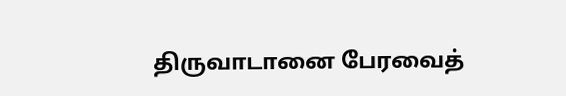திருவாடானை பேரவைத்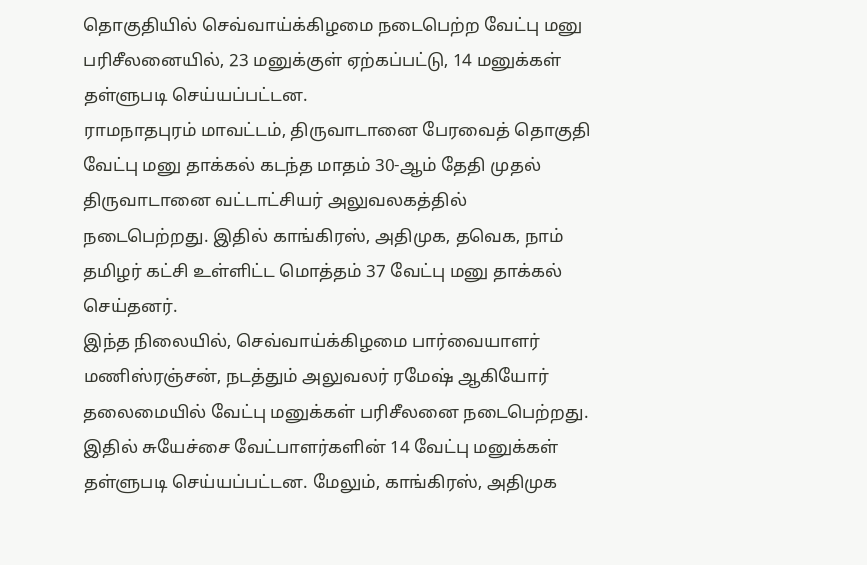தொகுதியில் செவ்வாய்க்கிழமை நடைபெற்ற வேட்பு மனு பரிசீலனையில், 23 மனுக்குள் ஏற்கப்பட்டு, 14 மனுக்கள் தள்ளுபடி செய்யப்பட்டன.
ராமநாதபுரம் மாவட்டம், திருவாடானை பேரவைத் தொகுதி வேட்பு மனு தாக்கல் கடந்த மாதம் 30-ஆம் தேதி முதல் திருவாடானை வட்டாட்சியர் அலுவலகத்தில் நடைபெற்றது. இதில் காங்கிரஸ், அதிமுக, தவெக, நாம் தமிழர் கட்சி உள்ளிட்ட மொத்தம் 37 வேட்பு மனு தாக்கல் செய்தனர்.
இந்த நிலையில், செவ்வாய்க்கிழமை பார்வையாளர் மணிஸ்ரஞ்சன், நடத்தும் அலுவலர் ரமேஷ் ஆகியோர் தலைமையில் வேட்பு மனுக்கள் பரிசீலனை நடைபெற்றது.
இதில் சுயேச்சை வேட்பாளர்களின் 14 வேட்பு மனுக்கள் தள்ளுபடி செய்யப்பட்டன. மேலும், காங்கிரஸ், அதிமுக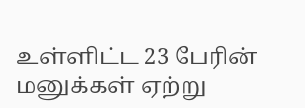உள்ளிட்ட 23 பேரின் மனுக்கள் ஏற்று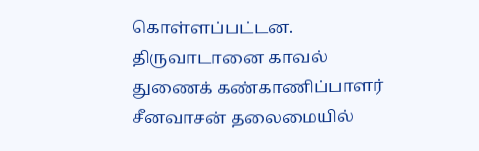கொள்ளப்பட்டன.
திருவாடானை காவல் துணைக் கண்காணிப்பாளர் சீனவாசன் தலைமையில்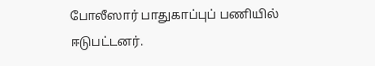போலீஸார் பாதுகாப்புப் பணியில் ஈடுபட்டனர்.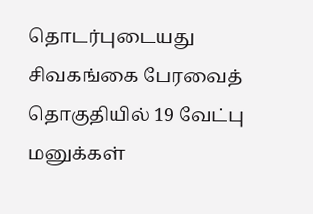தொடர்புடையது
சிவகங்கை பேரவைத் தொகுதியில் 19 வேட்பு மனுக்கள்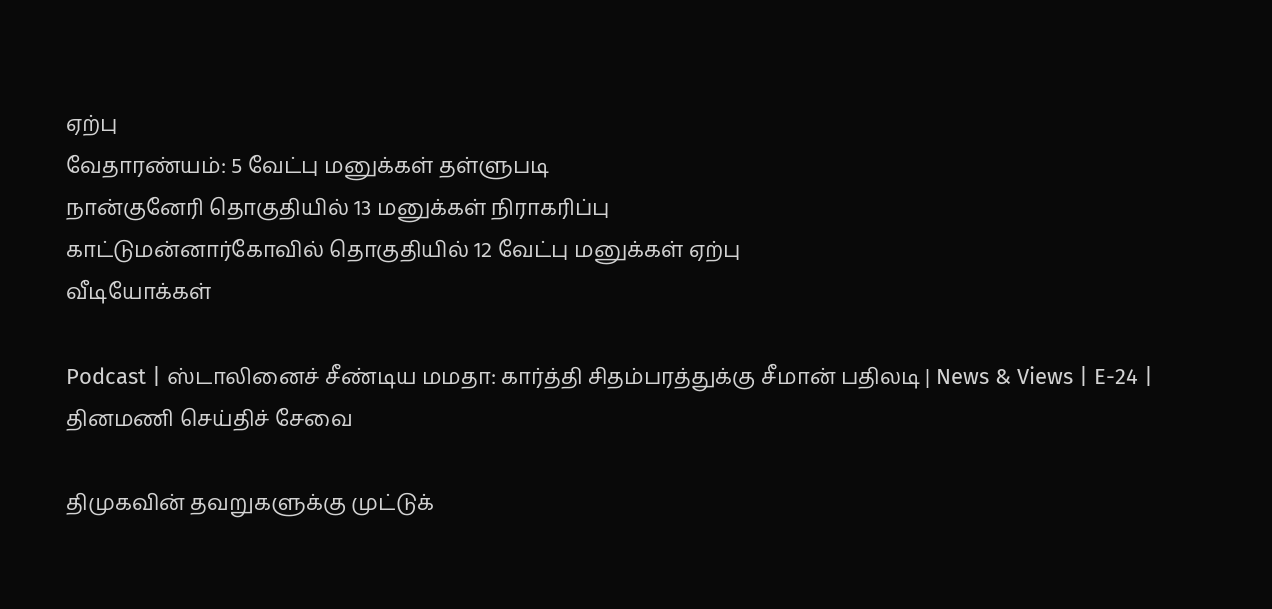ஏற்பு
வேதாரண்யம்: 5 வேட்பு மனுக்கள் தள்ளுபடி
நான்குனேரி தொகுதியில் 13 மனுக்கள் நிராகரிப்பு
காட்டுமன்னார்கோவில் தொகுதியில் 12 வேட்பு மனுக்கள் ஏற்பு
வீடியோக்கள்

Podcast | ஸ்டாலினைச் சீண்டிய மமதா: கார்த்தி சிதம்பரத்துக்கு சீமான் பதிலடி | News & Views | E-24 |
தினமணி செய்திச் சேவை

திமுகவின் தவறுகளுக்கு முட்டுக்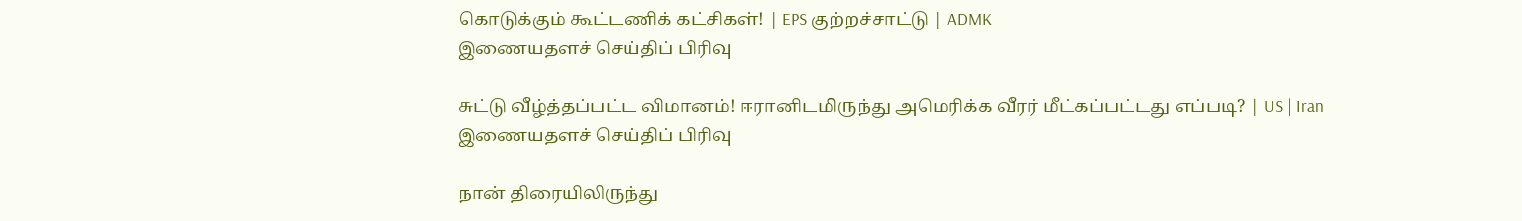கொடுக்கும் கூட்டணிக் கட்சிகள்! | EPS குற்றச்சாட்டு | ADMK
இணையதளச் செய்திப் பிரிவு

சுட்டு வீழ்த்தப்பட்ட விமானம்! ஈரானிடமிருந்து அமெரிக்க வீரர் மீட்கப்பட்டது எப்படி? | US | Iran
இணையதளச் செய்திப் பிரிவு

நான் திரையிலிருந்து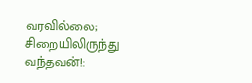வரவில்லை; சிறையிலிருந்து வந்தவன்!: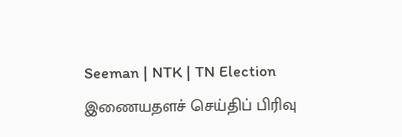Seeman | NTK | TN Election
இணையதளச் செய்திப் பிரிவு